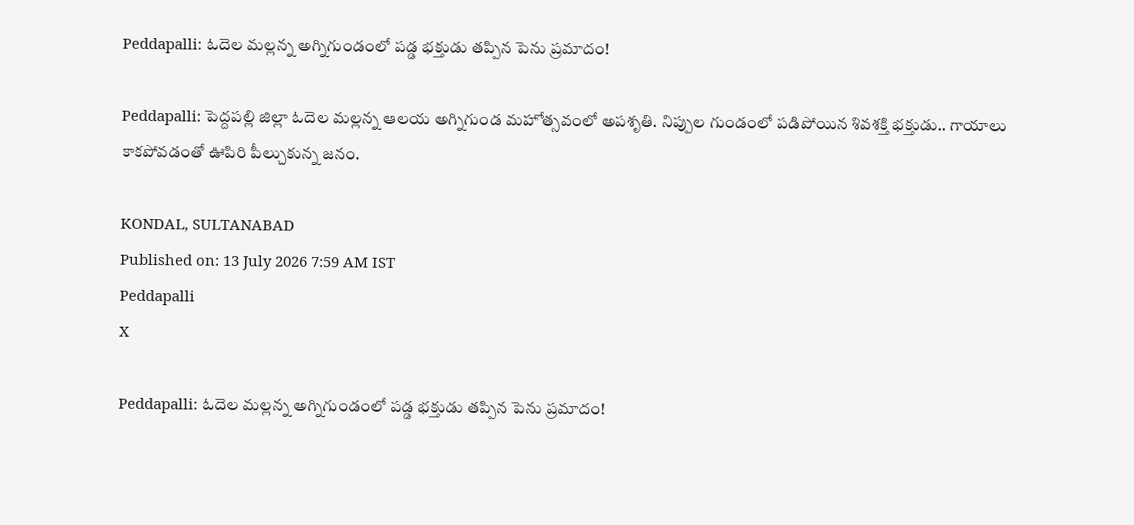Peddapalli: ఓదెల మల్లన్న అగ్నిగుండంలో పడ్డ భక్తుడు తప్పిన పెను ప్రమాదం!

Peddapalli: పెద్దపల్లి జిల్లా ఓదెల మల్లన్న ఆలయ అగ్నిగుండ మహోత్సవంలో అపశృతి. నిప్పుల గుండంలో పడిపోయిన శివశక్తి భక్తుడు.. గాయాలు కాకపోవడంతో ఊపిరి పీల్చుకున్న జనం.

KONDAL, SULTANABAD
Published on: 13 July 2026 7:59 AM IST
Peddapalli
X

Peddapalli: ఓదెల మల్లన్న అగ్నిగుండంలో పడ్డ భక్తుడు తప్పిన పెను ప్రమాదం!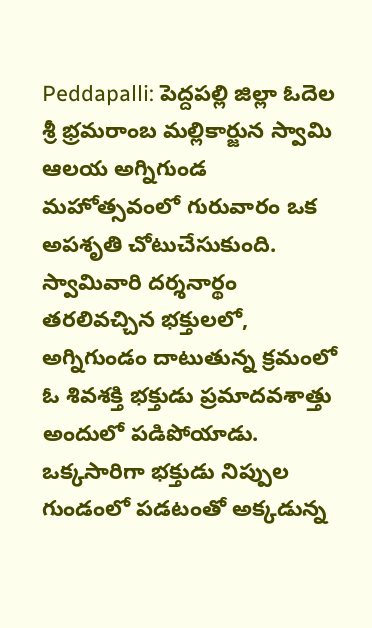Peddapalli: పెద్దపల్లి జిల్లా ఓదెల శ్రీ భ్రమరాంబ మల్లికార్జున స్వామి ఆలయ అగ్నిగుండ మహోత్సవంలో గురువారం ఒక అపశృతి చోటుచేసుకుంది. స్వామివారి దర్శనార్థం తరలివచ్చిన భక్తులలో, అగ్నిగుండం దాటుతున్న క్రమంలో ఓ శివశక్తి భక్తుడు ప్రమాదవశాత్తు అందులో పడిపోయాడు. ఒక్కసారిగా భక్తుడు నిప్పుల గుండంలో పడటంతో అక్కడున్న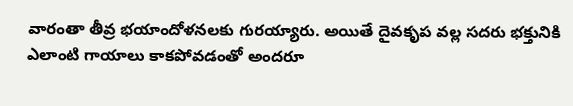వారంతా తీవ్ర భయాందోళనలకు గురయ్యారు. అయితే దైవకృప వల్ల సదరు భక్తునికి ఎలాంటి గాయాలు కాకపోవడంతో అందరూ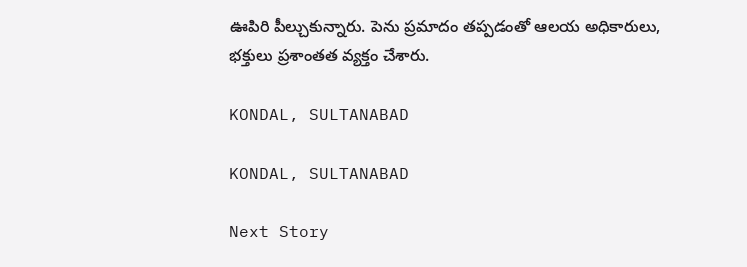ఊపిరి పీల్చుకున్నారు. పెను ప్రమాదం తప్పడంతో ఆలయ అధికారులు, భక్తులు ప్రశాంతత వ్యక్తం చేశారు.

KONDAL, SULTANABAD

KONDAL, SULTANABAD

Next Story